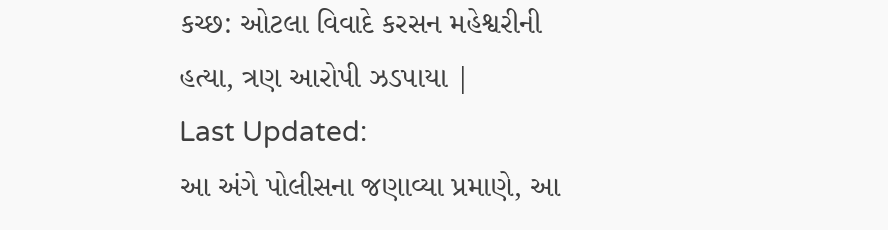કચ્છ: ઓટલા વિવાદે કરસન મહેશ્વરીની હત્યા, ત્રણ આરોપી ઝડપાયા |
Last Updated:
આ અંગે પોલીસના જણાવ્યા પ્રમાણે, આ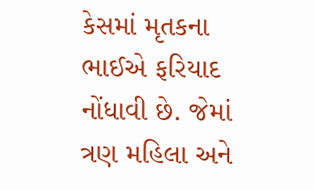કેસમાં મૃતકના ભાઈએ ફરિયાદ નોંધાવી છે. જેમાં ત્રણ મહિલા અને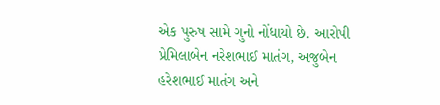એક પુરુષ સામે ગુનો નોંધાયો છે. આરોપી પ્રેમિલાબેન નરેશભાઈ માતંગ, અજુબેન હરેશભાઈ માતંગ અને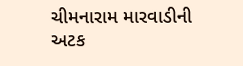ચીમનારામ મારવાડીની અટક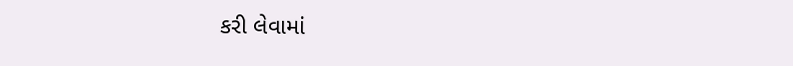કરી લેવામાં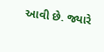આવી છે. જ્યારે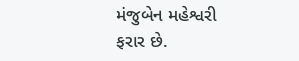મંજુબેન મહેશ્વરી ફરાર છે.